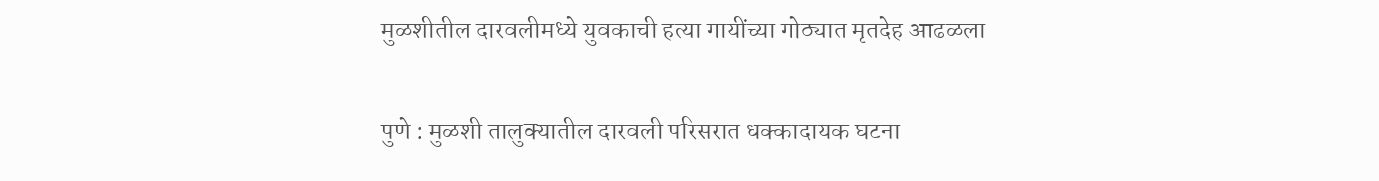मुळशीतील दारवलीमध्ये युवकाची हत्या गायींच्या गोठ्यात मृतदेह आढळला

पुणे : मुळशी तालुक्यातील दारवली परिसरात धक्कादायक घटना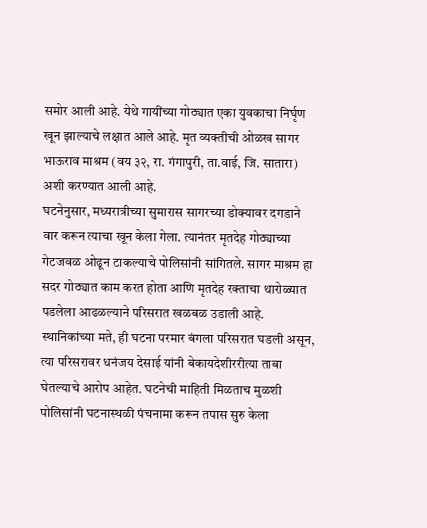समोर आली आहे. येथे गायींच्या गोठ्यात एका युवकाचा निर्घृण खून झाल्याचे लक्षात आले आहे. मृत व्यक्तीची ओळख सागर भाऊराव माश्रम (वय ३२, रा. गंगापुरी, ता.वाई, जि. सातारा) अशी करण्यात आली आहे.
घटनेनुसार, मध्यरात्रीच्या सुमारास सागरच्या डोक्यावर दगडाने वार करून त्याचा खून केला गेला. त्यानंतर मृतदेह गोठ्याच्या गेटजवळ ओढून टाकल्याचे पोलिसांनी सांगितले. सागर माश्रम हा सदर गोठ्यात काम करत होता आणि मृतदेह रक्ताचा थारोळ्यात पडलेला आढळल्याने परिसरात खळबळ उडाली आहे.
स्थानिकांच्या मते, ही घटना परमार बंगला परिसरात घडली असून, त्या परिसरावर धनंजय देसाई यांनी बेकायदेशीररीत्या ताबा घेतल्याचे आरोप आहेत. घटनेची माहिती मिळताच मुळशी पोलिसांनी घटनास्थळी पंचनामा करून तपास सुरु केला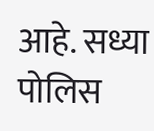आहे. सध्या पोलिस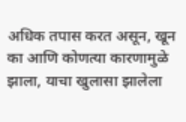अधिक तपास करत असून, खून का आणि कोणत्या कारणामुळे झाला, याचा खुलासा झालेला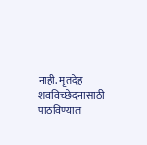नाही. मृतदेह शवविच्छेदनासाठी पाठविण्यात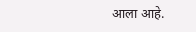आला आहे.